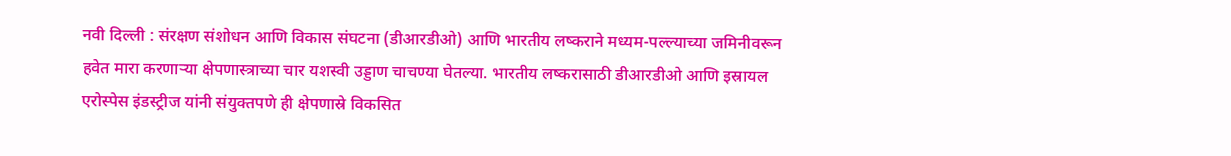नवी दिल्ली : संरक्षण संशोधन आणि विकास संघटना (डीआरडीओ) आणि भारतीय लष्कराने मध्यम-पल्ल्याच्या जमिनीवरून हवेत मारा करणाऱ्या क्षेपणास्त्राच्या चार यशस्वी उड्डाण चाचण्या घेतल्या. भारतीय लष्करासाठी डीआरडीओ आणि इस्रायल एरोस्पेस इंडस्ट्रीज यांनी संयुक्तपणे ही क्षेपणास्रे विकसित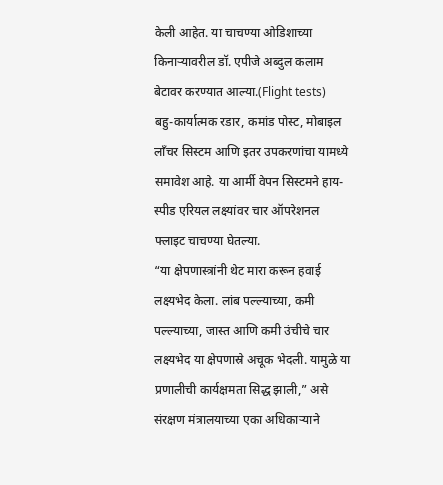केली आहेत. या चाचण्या ओडिशाच्या किनाऱ्यावरील डॉ. एपीजे अब्दुल कलाम बेटावर करण्यात आल्या.(Flight tests)
बहु-कार्यात्मक रडार, कमांड पोस्ट, मोबाइल लाँचर सिस्टम आणि इतर उपकरणांचा यामध्ये समावेश आहे. या आर्मी वेपन सिस्टमने हाय-स्पीड एरियल लक्ष्यांवर चार ऑपरेशनल फ्लाइट चाचण्या घेतल्या.
“या क्षेपणास्त्रांनी थेट मारा करून हवाई लक्ष्यभेद केला. लांब पल्ल्याच्या, कमी पल्ल्याच्या, जास्त आणि कमी उंचीचे चार लक्ष्यभेद या क्षेपणास्रे अचूक भेदली. यामुळे या प्रणालीची कार्यक्षमता सिद्ध झाली,” असे संरक्षण मंत्रालयाच्या एका अधिकाऱ्याने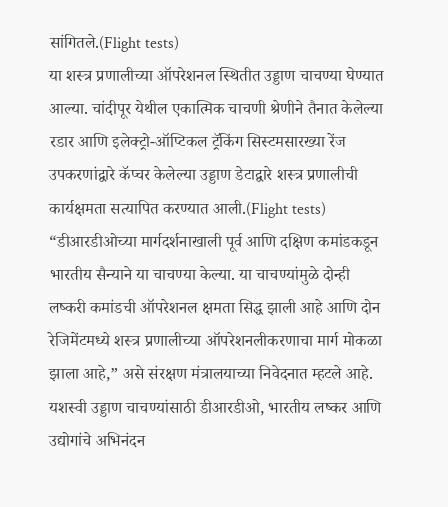सांगितले.(Flight tests)
या शस्त्र प्रणालीच्या ऑपरेशनल स्थितीत उड्डाण चाचण्या घेण्यात आल्या. चांदीपूर येथील एकात्मिक चाचणी श्रेणीने तैनात केलेल्या रडार आणि इलेक्ट्रो-ऑप्टिकल ट्रॅकिंग सिस्टमसारख्या रेंज उपकरणांद्वारे कॅप्चर केलेल्या उड्डाण डेटाद्वारे शस्त्र प्रणालीची कार्यक्षमता सत्यापित करण्यात आली.(Flight tests)
“डीआरडीओच्या मार्गदर्शनाखाली पूर्व आणि दक्षिण कमांडकडून भारतीय सैन्याने या चाचण्या केल्या. या चाचण्यांमुळे दोन्ही लष्करी कमांडची ऑपरेशनल क्षमता सिद्ध झाली आहे आणि दोन रेजिमेंटमध्ये शस्त्र प्रणालीच्या ऑपरेशनलीकरणाचा मार्ग मोकळा झाला आहे,” असे संरक्षण मंत्रालयाच्या निवेदनात म्हटले आहे.
यशस्वी उड्डाण चाचण्यांसाठी डीआरडीओ, भारतीय लष्कर आणि उद्योगांचे अभिनंदन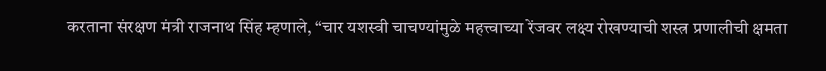करताना संरक्षण मंत्री राजनाथ सिंह म्हणाले, “चार यशस्वी चाचण्यांमुळे महत्त्वाच्या रेंजवर लक्ष्य रोखण्याची शस्त्र प्रणालीची क्षमता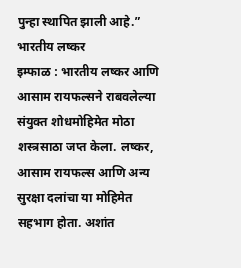पुन्हा स्थापित झाली आहे.”
भारतीय लष्कर
इम्फाळ : भारतीय लष्कर आणि आसाम रायफल्सने राबवलेल्या संयुक्त शोधमोहिमेत मोठा शस्त्रसाठा जप्त केला. लष्कर, आसाम रायफल्स आणि अन्य सुरक्षा दलांचा या मोहिमेत सहभाग होता. अशांत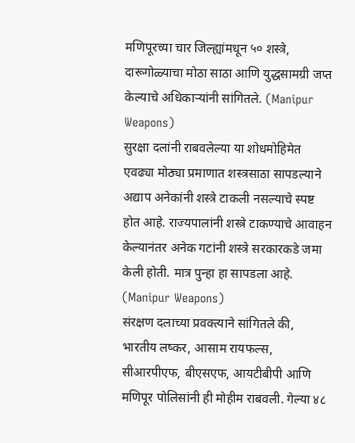मणिपूरच्या चार जिल्ह्यांमधून ५० शस्त्रे, दारूगोळ्याचा मोठा साठा आणि युद्धसामग्री जप्त केल्याचे अधिकाऱ्यांनी सांगितले. (Manipur Weapons)
सुरक्षा दलांनी राबवलेल्या या शोधमोहिमेत एवढ्या मोठ्या प्रमाणात शस्त्रसाठा सापडल्याने अद्याप अनेकांनी शस्त्रे टाकली नसल्याचे स्पष्ट होत आहे. राज्यपालांनी शस्त्रे टाकण्याचे आवाहन केल्यानंतर अनेक गटांनी शस्त्रे सरकारकडे जमा केली होती. मात्र पुन्हा हा सापडला आहे. (Manipur Weapons)
संरक्षण दलाच्या प्रवक्त्याने सांगितले की, भारतीय लष्कर, आसाम रायफल्स, सीआरपीएफ, बीएसएफ, आयटीबीपी आणि मणिपूर पोलिसांनी ही मोहीम राबवली. गेल्या ४८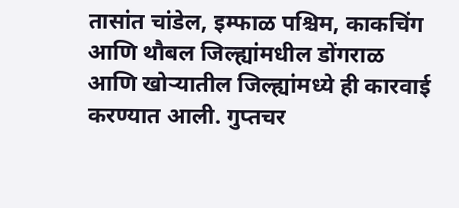तासांत चांडेल, इम्फाळ पश्चिम, काकचिंग आणि थौबल जिल्ह्यांमधील डोंगराळ आणि खोऱ्यातील जिल्ह्यांमध्ये ही कारवाई करण्यात आली. गुप्तचर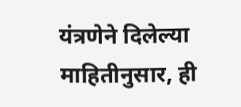यंत्रणेने दिलेल्या माहितीनुसार, ही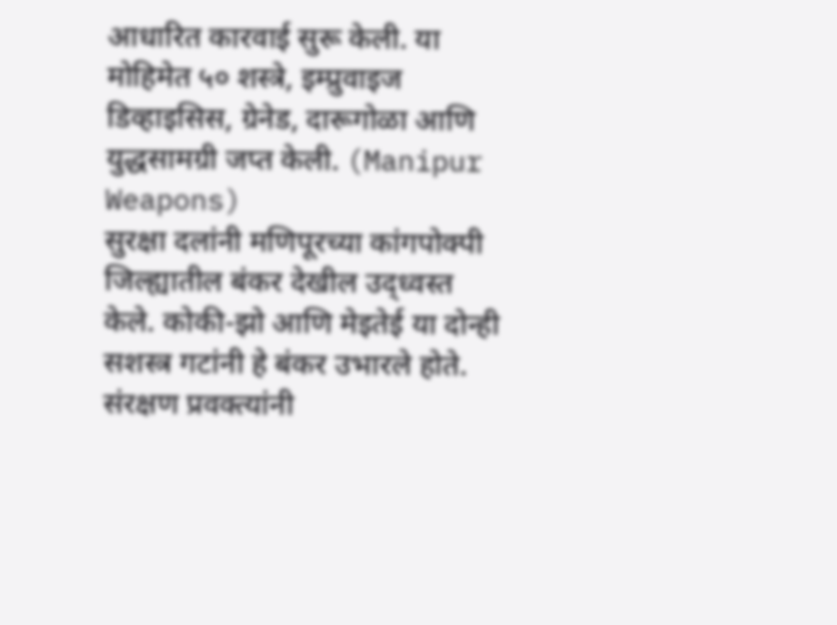आधारित कारवाई सुरू केली. या मोहिमेत ५० शस्त्रे, इम्प्रुवाइज डिव्हाइसिस, ग्रेनेड, दारूगोळा आणि युद्धसामग्री जप्त केली. (Manipur Weapons)
सुरक्षा दलांनी मणिपूरच्या कांगपोक्पी जिल्ह्यातील बंकर देखील उद्ध्वस्त केले. कोकी-झो आणि मेइतेई या दोन्ही सशस्त्र गटांनी हे बंकर उभारले होते.
संरक्षण प्रवक्त्यांनी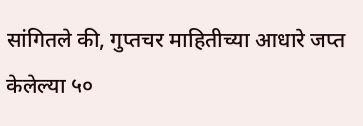सांगितले की, गुप्तचर माहितीच्या आधारे जप्त केलेल्या ५०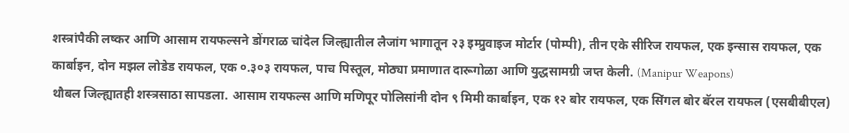शस्त्रांपैकी लष्कर आणि आसाम रायफल्सने डोंगराळ चांदेल जिल्ह्यातील लैजांग भागातून २३ इम्प्रुवाइज मोर्टार (पोम्पी), तीन एके सीरिज रायफल, एक इन्सास रायफल, एक कार्बाइन, दोन मझल लोडेड रायफल, एक ०.३०३ रायफल, पाच पिस्तूल, मोठ्या प्रमाणात दारूगोळा आणि युद्धसामग्री जप्त केली. (Manipur Weapons)
थौबल जिल्ह्यातही शस्त्रसाठा सापडला. आसाम रायफल्स आणि मणिपूर पोलिसांनी दोन ९ मिमी कार्बाइन, एक १२ बोर रायफल, एक सिंगल बोर बॅरल रायफल (एसबीबीएल)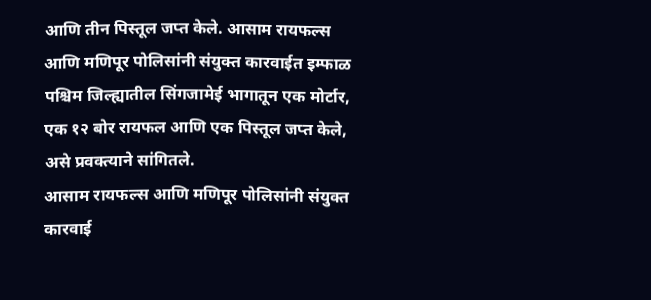आणि तीन पिस्तूल जप्त केले. आसाम रायफल्स आणि मणिपूर पोलिसांनी संयुक्त कारवाईत इम्फाळ पश्चिम जिल्ह्यातील सिंगजामेई भागातून एक मोर्टार, एक १२ बोर रायफल आणि एक पिस्तूल जप्त केले, असे प्रवक्त्याने सांगितले.
आसाम रायफल्स आणि मणिपूर पोलिसांनी संयुक्त कारवाई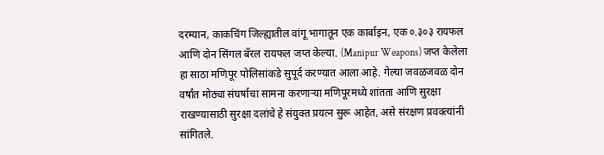दरम्यान, काकचिंग जिल्ह्यातील वांगू भागातून एक कार्बाइन, एक ०.३०३ रायफल आणि दोन सिंगल बॅरल रायफल जप्त केल्या. (Manipur Weapons) जप्त केलेला हा साठा मणिपूर पोलिसांकडे सुपूर्द करण्यात आला आहे. गेल्या जवळजवळ दोन वर्षांत मोठ्या संघर्षाचा सामना करणाऱ्या मणिपूरमध्ये शांतता आणि सुरक्षा राखण्यासाठी सुरक्षा दलांचे हे संयुक्त प्रयत्न सुरू आहेत, असे संरक्षण प्रवक्त्यांनी सांगितले.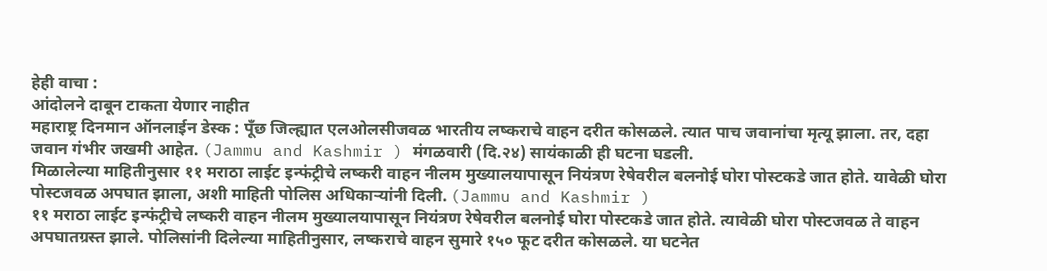हेही वाचा :
आंदोलने दाबून टाकता येणार नाहीत
महाराष्ट्र दिनमान ऑनलाईन डेस्क : पूँछ जिल्ह्यात एलओलसीजवळ भारतीय लष्कराचे वाहन दरीत कोसळले. त्यात पाच जवानांचा मृत्यू झाला. तर, दहा जवान गंभीर जखमी आहेत. (Jammu and Kashmir ) मंगळवारी (दि.२४) सायंकाळी ही घटना घडली.
मिळालेल्या माहितीनुसार ११ मराठा लाईट इन्फंट्रीचे लष्करी वाहन नीलम मुख्यालयापासून नियंत्रण रेषेवरील बलनोई घोरा पोस्टकडे जात होते. यावेळी घोरा पोस्टजवळ अपघात झाला, अशी माहिती पोलिस अधिकाऱ्यांनी दिली. (Jammu and Kashmir )
११ मराठा लाईट इन्फंट्रीचे लष्करी वाहन नीलम मुख्यालयापासून नियंत्रण रेषेवरील बलनोई घोरा पोस्टकडे जात होते. त्यावेळी घोरा पोस्टजवळ ते वाहन अपघातग्रस्त झाले. पोलिसांनी दिलेल्या माहितीनुसार, लष्कराचे वाहन सुमारे १५० फूट दरीत कोसळले. या घटनेत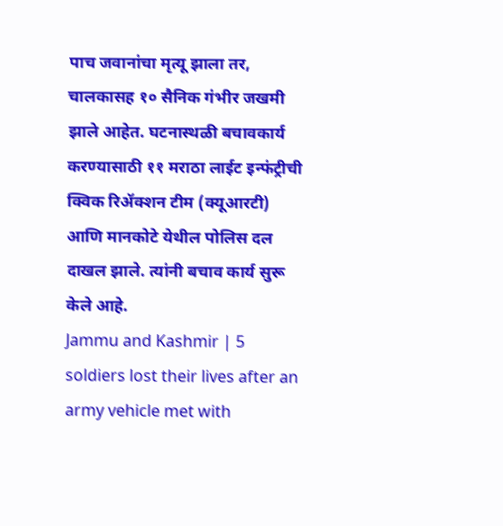पाच जवानांचा मृत्यू झाला तर, चालकासह १० सैनिक गंभीर जखमी झाले आहेत. घटनास्थळी बचावकार्य करण्यासाठी ११ मराठा लाईट इन्फंट्रीची क्विक रिॲक्शन टीम (क्यूआरटी) आणि मानकोटे येथील पोलिस दल दाखल झाले. त्यांनी बचाव कार्य सुरू केले आहे.
Jammu and Kashmir | 5 soldiers lost their lives after an army vehicle met with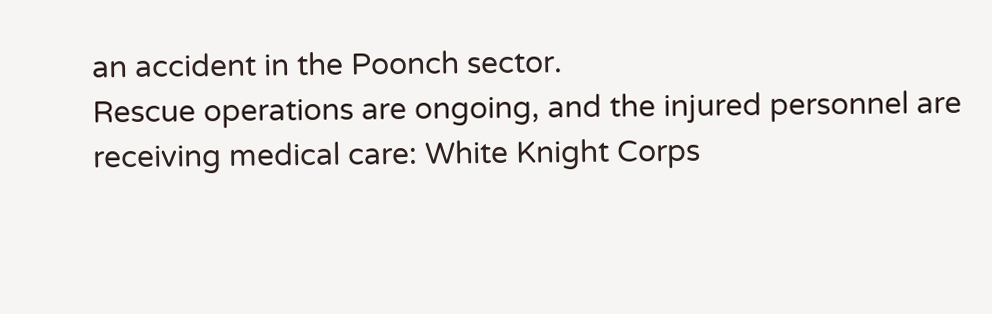an accident in the Poonch sector.
Rescue operations are ongoing, and the injured personnel are receiving medical care: White Knight Corps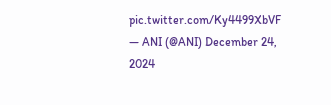pic.twitter.com/Ky4499XbVF
— ANI (@ANI) December 24, 2024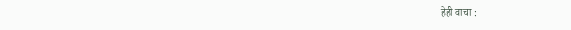हेही वाचा :